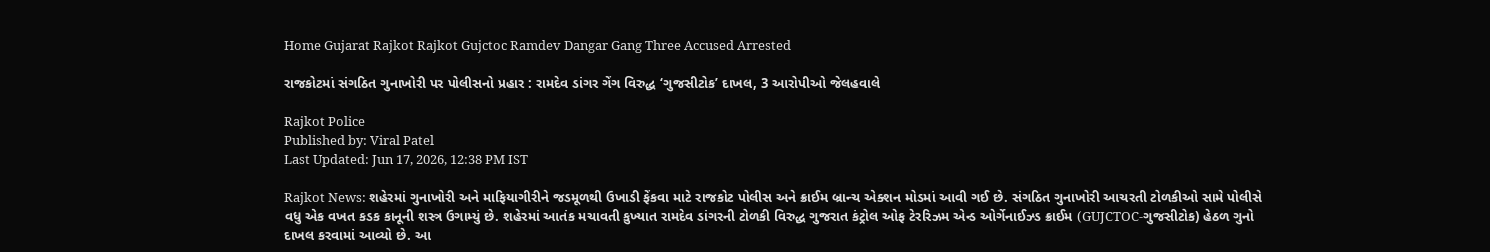Home Gujarat Rajkot Rajkot Gujctoc Ramdev Dangar Gang Three Accused Arrested

રાજકોટમાં સંગઠિત ગુનાખોરી પર પોલીસનો પ્રહાર : રામદેવ ડાંગર ગેંગ વિરુદ્ધ ‘ગુજસીટોક’ દાખલ, 3 આરોપીઓ જેલહવાલે

Rajkot Police
Published by: Viral Patel
Last Updated: Jun 17, 2026, 12:38 PM IST

Rajkot News: શહેરમાં ગુનાખોરી અને માફિયાગીરીને જડમૂળથી ઉખાડી ફેંકવા માટે રાજકોટ પોલીસ અને ક્રાઈમ બ્રાન્ચ એક્શન મોડમાં આવી ગઈ છે. સંગઠિત ગુનાખોરી આચરતી ટોળકીઓ સામે પોલીસે વધુ એક વખત કડક કાનૂની શસ્ત્ર ઉગામ્યું છે. શહેરમાં આતંક મચાવતી કુખ્યાત રામદેવ ડાંગરની ટોળકી વિરુદ્ધ ગુજરાત કંટ્રોલ ઓફ ટેરરિઝમ એન્ડ ઓર્ગેનાઈઝ્ડ ક્રાઈમ (GUJCTOC-ગુજસીટોક) હેઠળ ગુનો દાખલ કરવામાં આવ્યો છે. આ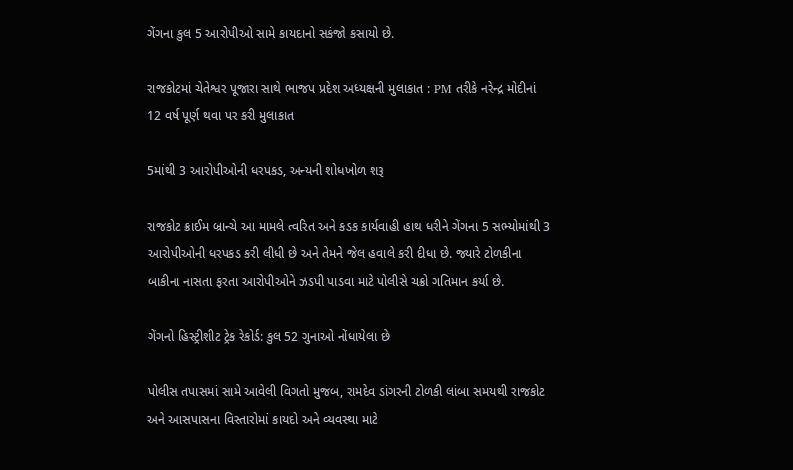ગેંગના કુલ 5 આરોપીઓ સામે કાયદાનો સકંજો કસાયો છે.

રાજકોટમાં ચેતેશ્વર પૂજારા સાથે ભાજપ પ્રદેશ અધ્યક્ષની મુલાકાત : PM તરીકે નરેન્દ્ર મોદીનાં 12 વર્ષ પૂર્ણ થવા પર કરી મુલાકાત

5માંથી 3 આરોપીઓની ધરપકડ, અન્યની શોધખોળ શરૂ

રાજકોટ ક્રાઈમ બ્રાન્ચે આ મામલે ત્વરિત અને કડક કાર્યવાહી હાથ ધરીને ગેંગના 5 સભ્યોમાંથી 3 આરોપીઓની ધરપકડ કરી લીધી છે અને તેમને જેલ હવાલે કરી દીધા છે. જ્યારે ટોળકીના બાકીના નાસતા ફરતા આરોપીઓને ઝડપી પાડવા માટે પોલીસે ચક્રો ગતિમાન કર્યા છે.

ગેંગનો હિસ્ટ્રીશીટ ટ્રેક રેકોર્ડ: કુલ 52 ગુનાઓ નોંધાયેલા છે

પોલીસ તપાસમાં સામે આવેલી વિગતો મુજબ, રામદેવ ડાંગરની ટોળકી લાંબા સમયથી રાજકોટ અને આસપાસના વિસ્તારોમાં કાયદો અને વ્યવસ્થા માટે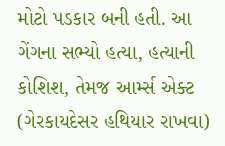મોટો પડકાર બની હતી. આ ગેંગના સભ્યો હત્યા, હત્યાની કોશિશ, તેમજ આર્મ્સ એક્ટ (ગેરકાયદેસર હથિયાર રાખવા)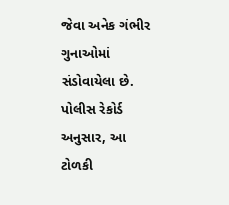જેવા અનેક ગંભીર ગુનાઓમાં સંડોવાયેલા છે. પોલીસ રેકોર્ડ અનુસાર, આ ટોળકી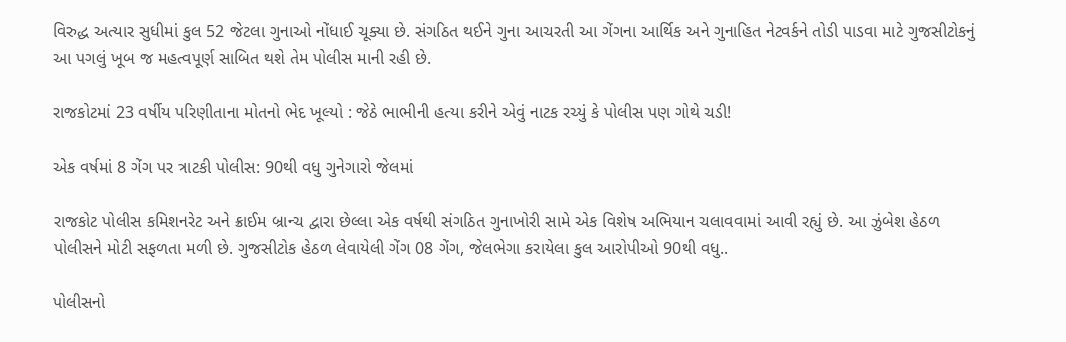વિરુદ્ધ અત્યાર સુધીમાં કુલ 52 જેટલા ગુનાઓ નોંધાઈ ચૂક્યા છે. સંગઠિત થઈને ગુના આચરતી આ ગેંગના આર્થિક અને ગુનાહિત નેટવર્કને તોડી પાડવા માટે ગુજસીટોકનું આ પગલું ખૂબ જ મહત્વપૂર્ણ સાબિત થશે તેમ પોલીસ માની રહી છે.

રાજકોટમાં 23 વર્ષીય પરિણીતાના મોતનો ભેદ ખૂલ્યો : જેઠે ભાભીની હત્યા કરીને એવું નાટક રચ્યું કે પોલીસ પણ ગોથે ચડી!

એક વર્ષમાં 8 ગેંગ પર ત્રાટકી પોલીસ: 90થી વધુ ગુનેગારો જેલમાં

રાજકોટ પોલીસ કમિશનરેટ અને ક્રાઈમ બ્રાન્ચ દ્વારા છેલ્લા એક વર્ષથી સંગઠિત ગુનાખોરી સામે એક વિશેષ અભિયાન ચલાવવામાં આવી રહ્યું છે. આ ઝુંબેશ હેઠળ પોલીસને મોટી સફળતા મળી છે. ગુજસીટોક હેઠળ લેવાયેલી ગેંગ 08 ગેંગ, જેલભેગા કરાયેલા કુલ આરોપીઓ 90થી વધુ..

પોલીસનો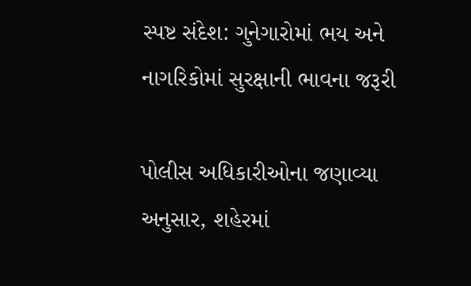સ્પષ્ટ સંદેશ: ગુનેગારોમાં ભય અને નાગરિકોમાં સુરક્ષાની ભાવના જરૂરી

પોલીસ અધિકારીઓના જણાવ્યા અનુસાર, શહેરમાં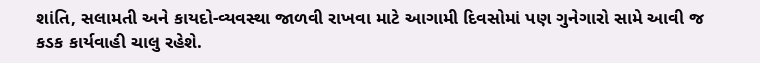શાંતિ, સલામતી અને કાયદો-વ્યવસ્થા જાળવી રાખવા માટે આગામી દિવસોમાં પણ ગુનેગારો સામે આવી જ કડક કાર્યવાહી ચાલુ રહેશે.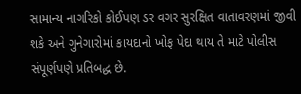સામાન્ય નાગરિકો કોઈપણ ડર વગર સુરક્ષિત વાતાવરણમાં જીવી શકે અને ગુનેગારોમાં કાયદાનો ખોફ પેદા થાય તે માટે પોલીસ સંપૂર્ણપણે પ્રતિબદ્ધ છે.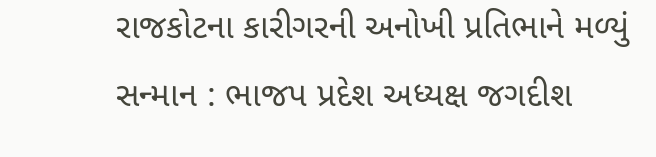રાજકોટના કારીગરની અનોખી પ્રતિભાને મળ્યું સન્માન : ભાજપ પ્રદેશ અધ્યક્ષ જગદીશ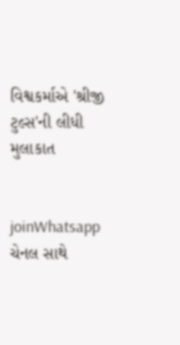વિશ્વકર્માએ 'શ્રીજી ટુલ્સ'ની લીધી મુલાકાત


joinWhatsapp ચેનલ સાથે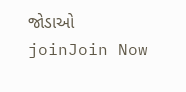જોડાઓ
joinJoin Now